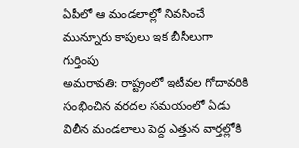ఏపీలో ఆ మండలాల్లో నివసించే మున్నూరు కాపులు ఇక బీసీలుగా గుర్తింపు
అమరావతి: రాష్ట్రంలో ఇటీవల గోదావరికి సంభించిన వరదల సమయంలో ఏడు విలీన మండలాలు పెద్ద ఎత్తున వార్తల్లోకి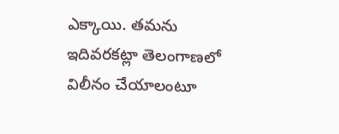ఎక్కాయి. తమను ఇదివరకట్లా తెలంగాణలో విలీనం చేయాలంటూ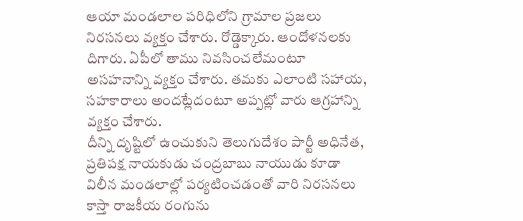ఆయా మండలాల పరిధిలోని గ్రామాల ప్రజలు నిరసనలు వ్యక్తం చేశారు. రోడ్డెక్కారు. ఆందోళనలకు దిగారు. ఏపీలో తాము నివసించలేమంటూ అసహనాన్ని వ్యక్తం చేశారు. తమకు ఎలాంటి సహాయ, సహకారాలు అందట్లేదంటూ అప్పట్లో వారు ఆగ్రహాన్ని వ్యక్తం చేశారు.
దీన్ని దృష్టిలో ఉంచుకుని తెలుగుదేశం పార్టీ అధినేత, ప్రతిపక్ష నాయకుడు చంద్రబాబు నాయుడు కూడా విలీన మండలాల్లో పర్యటించడంతో వారి నిరసనలు కాస్తా రాజకీయ రంగును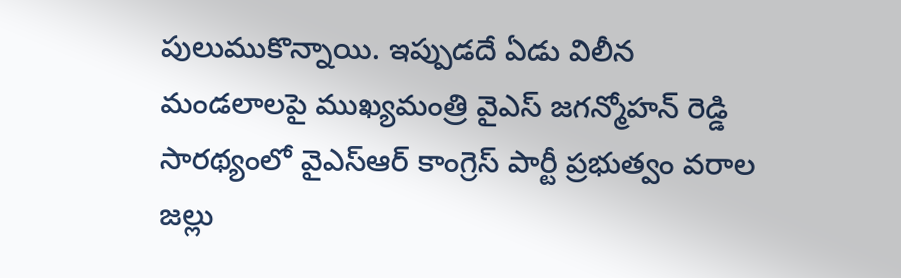పులుముకొన్నాయి. ఇప్పుడదే ఏడు విలీన మండలాలపై ముఖ్యమంత్రి వైఎస్ జగన్మోహన్ రెడ్డి సారథ్యంలో వైఎస్ఆర్ కాంగ్రెస్ పార్టీ ప్రభుత్వం వరాల జల్లు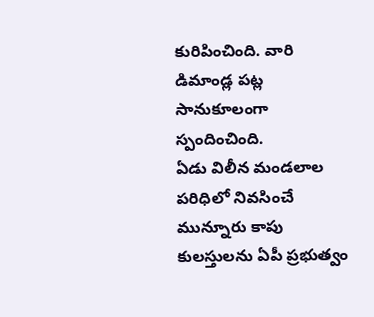కురిపించింది. వారి డిమాండ్ల పట్ల సానుకూలంగా స్పందించింది.
ఏడు విలీన మండలాల పరిధిలో నివసించే మున్నూరు కాపు కులస్తులను ఏపీ ప్రభుత్వం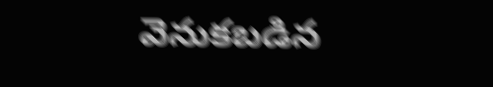వెనుకబడిన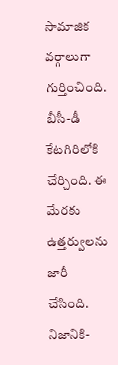సామాజిక వర్గాలుగా గుర్తించింది. బీసీ-డీ కేటగిరిలోకి చేర్చింది. ఈ మేరకు ఉత్తర్వులను జారీ చేసింది. నిజానికి-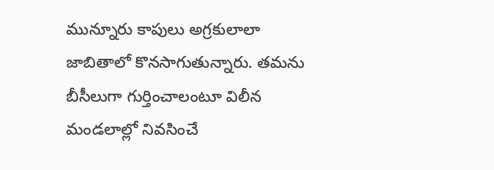మున్నూరు కాపులు అగ్రకులాలా జాబితాలో కొనసాగుతున్నారు. తమను బీసీలుగా గుర్తించాలంటూ విలీన మండలాల్లో నివసించే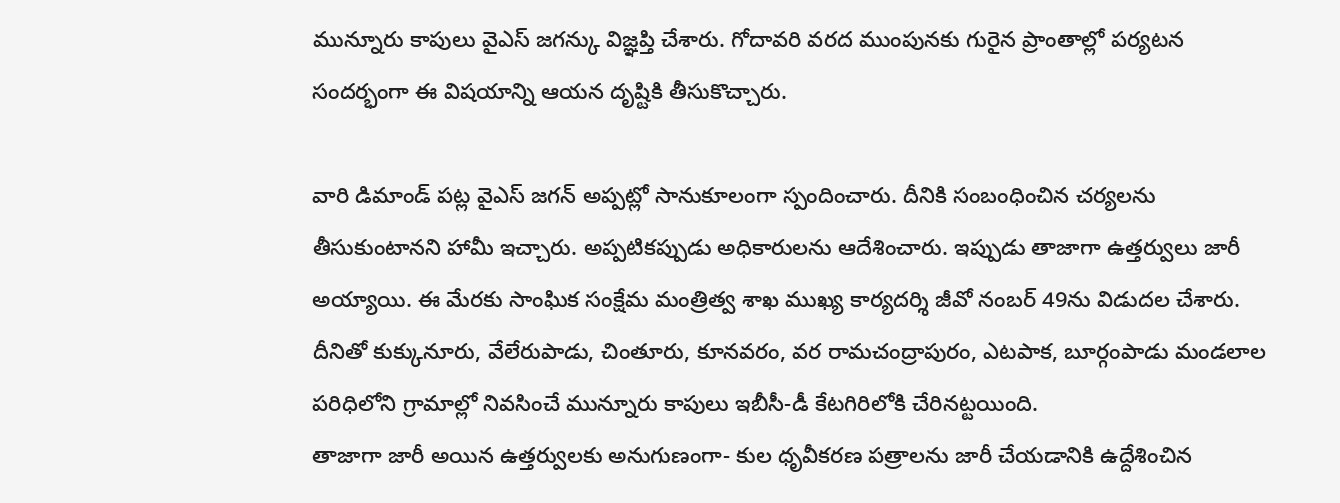మున్నూరు కాపులు వైఎస్ జగన్కు విజ్ఞప్తి చేశారు. గోదావరి వరద ముంపునకు గురైన ప్రాంతాల్లో పర్యటన సందర్భంగా ఈ విషయాన్ని ఆయన దృష్టికి తీసుకొచ్చారు.

వారి డిమాండ్ పట్ల వైఎస్ జగన్ అప్పట్లో సానుకూలంగా స్పందించారు. దీనికి సంబంధించిన చర్యలను తీసుకుంటానని హామీ ఇచ్చారు. అప్పటికప్పుడు అధికారులను ఆదేశించారు. ఇప్పుడు తాజాగా ఉత్తర్వులు జారీ అయ్యాయి. ఈ మేరకు సాంఘిక సంక్షేమ మంత్రిత్వ శాఖ ముఖ్య కార్యదర్శి జీవో నంబర్ 49ను విడుదల చేశారు. దీనితో కుక్కునూరు, వేలేరుపాడు, చింతూరు, కూనవరం, వర రామచంద్రాపురం, ఎటపాక, బూర్గంపాడు మండలాల పరిధిలోని గ్రామాల్లో నివసించే మున్నూరు కాపులు ఇబీసీ-డీ కేటగిరిలోకి చేరినట్టయింది.
తాజాగా జారీ అయిన ఉత్తర్వులకు అనుగుణంగా- కుల ధృవీకరణ పత్రాలను జారీ చేయడానికి ఉద్దేశించిన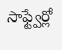సాఫ్ట్వేర్లో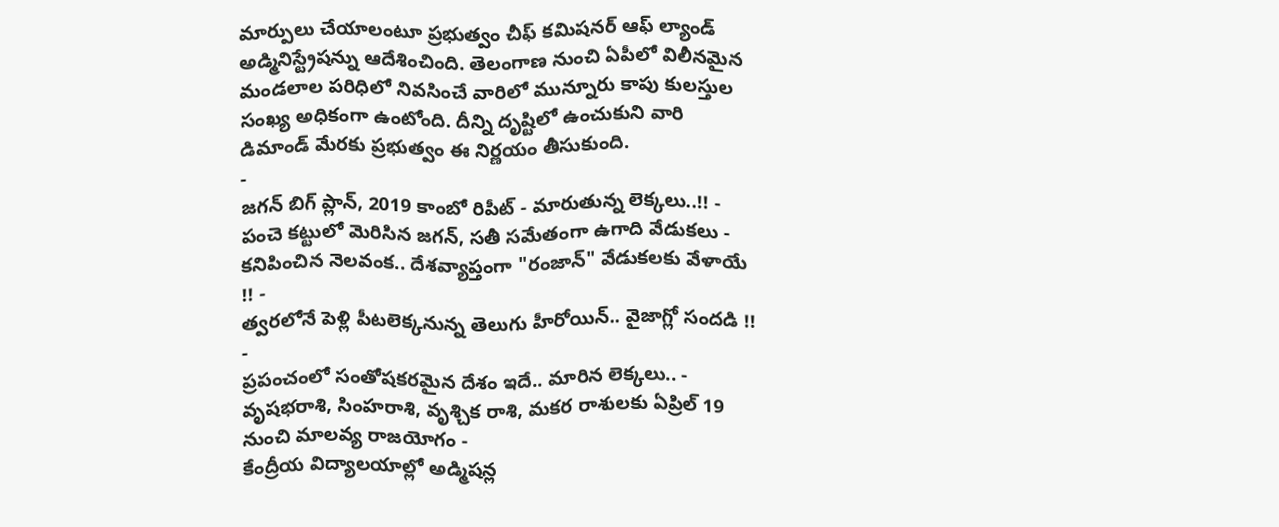మార్పులు చేయాలంటూ ప్రభుత్వం చీఫ్ కమిషనర్ ఆఫ్ ల్యాండ్ అడ్మినిస్ట్రేషన్ను ఆదేశించింది. తెలంగాణ నుంచి ఏపీలో విలీనమైన మండలాల పరిధిలో నివసించే వారిలో మున్నూరు కాపు కులస్తుల సంఖ్య అధికంగా ఉంటోంది. దీన్ని దృష్టిలో ఉంచుకుని వారి డిమాండ్ మేరకు ప్రభుత్వం ఈ నిర్ణయం తీసుకుంది.
-
జగన్ బిగ్ ప్లాన్, 2019 కాంబో రిపీట్ - మారుతున్న లెక్కలు..!! -
పంచె కట్టులో మెరిసిన జగన్, సతీ సమేతంగా ఉగాది వేడుకలు -
కనిపించిన నెలవంక.. దేశవ్యాప్తంగా "రంజాన్" వేడుకలకు వేళాయే !! -
త్వరలోనే పెళ్లి పీటలెక్కనున్న తెలుగు హీరోయిన్.. వైజాగ్లో సందడి !! -
ప్రపంచంలో సంతోషకరమైన దేశం ఇదే.. మారిన లెక్కలు.. -
వృషభరాశి, సింహరాశి, వృశ్చిక రాశి, మకర రాశులకు ఏప్రిల్ 19 నుంచి మాలవ్య రాజయోగం -
కేంద్రీయ విద్యాలయాల్లో అడ్మిషన్ల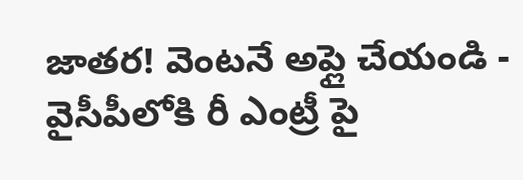జాతర! వెంటనే అప్లై చేయండి -
వైసీపీలోకి రీ ఎంట్రీ పై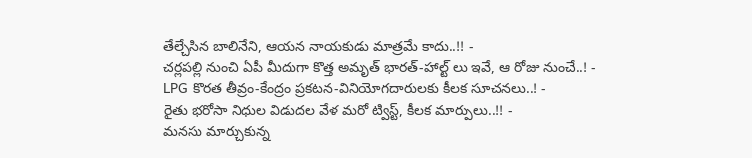తేల్చేసిన బాలినేని, ఆయన నాయకుడు మాత్రమే కాదు..!! -
చర్లపల్లి నుంచి ఏపీ మీదుగా కొత్త అమృత్ భారత్-హాల్ట్ లు ఇవే, ఆ రోజు నుంచే..! -
LPG కొరత తీవ్రం-కేంద్రం ప్రకటన-వినియోగదారులకు కీలక సూచనలు..! -
రైతు భరోసా నిధుల విడుదల వేళ మరో ట్విస్ట్, కీలక మార్పులు..!! -
మనసు మార్చుకున్న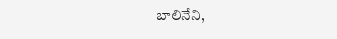బాలినేని,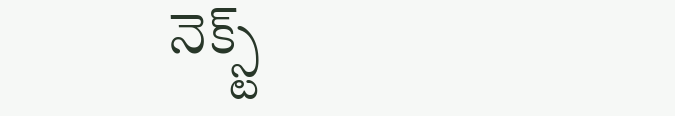నెక్స్ట్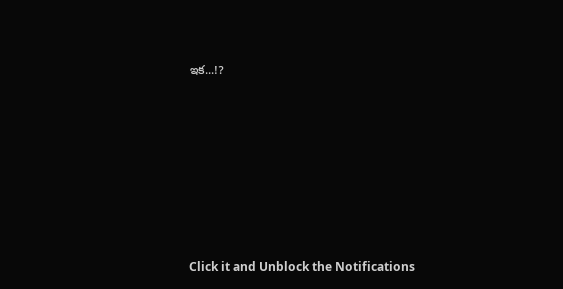ఇక...!?












Click it and Unblock the Notifications